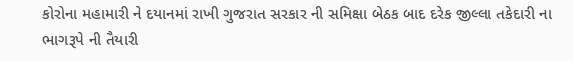કોરોના મહામારી ને દયાનમાં રાખી ગુજરાત સરકાર ની સમિક્ષા બેઠક બાદ દરેક જીલ્લા તકેદારી ના ભાગરૂપે ની તૈયારી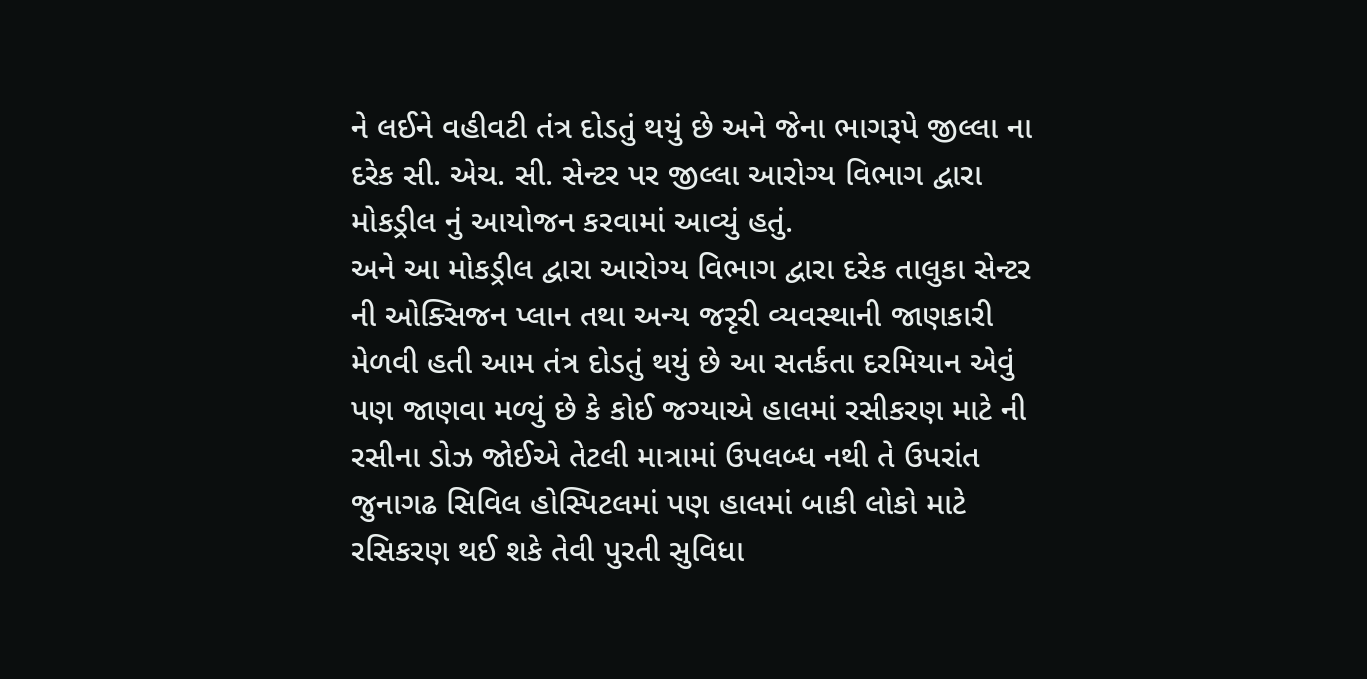ને લઈને વહીવટી તંત્ર દોડતું થયું છે અને જેના ભાગરૂપે જીલ્લા ના દરેક સી. એચ. સી. સેન્ટર પર જીલ્લા આરોગ્ય વિભાગ દ્વારા મોકડ્રીલ નું આયોજન કરવામાં આવ્યું હતું.
અને આ મોકડ્રીલ દ્વારા આરોગ્ય વિભાગ દ્વારા દરેક તાલુકા સેન્ટર ની ઓક્સિજન પ્લાન તથા અન્ય જરૃરી વ્યવસ્થાની જાણકારી મેળવી હતી આમ તંત્ર દોડતું થયું છે આ સતર્કતા દરમિયાન એવું પણ જાણવા મળ્યું છે કે કોઈ જગ્યાએ હાલમાં રસીકરણ માટે ની રસીના ડોઝ જોઈએ તેટલી માત્રામાં ઉપલબ્ધ નથી તે ઉપરાંત જુનાગઢ સિવિલ હોસ્પિટલમાં પણ હાલમાં બાકી લોકો માટે રસિકરણ થઈ શકે તેવી પુરતી સુવિધા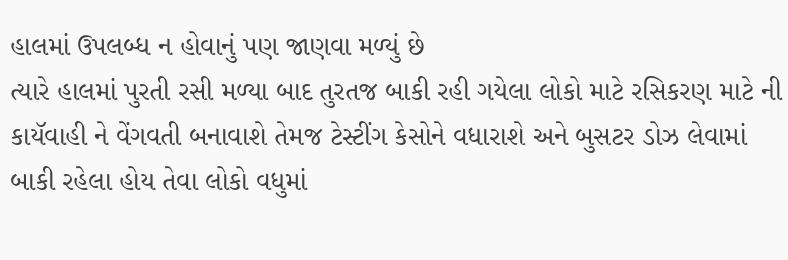હાલમાં ઉપલબ્ધ ન હોવાનું પણ જાણવા મળ્યું છે
ત્યારે હાલમાં પુરતી રસી મળ્યા બાદ તુરતજ બાકી રહી ગયેલા લોકો માટે રસિકરણ માટે ની કાયૅવાહી ને વેંગવતી બનાવાશે તેમજ ટેસ્ટીંગ કેસોને વધારાશે અને બુસટર ડોઝ લેવામાં બાકી રહેલા હોય તેવા લોકો વધુમાં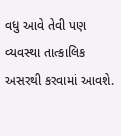વધુ આવે તેવી પણ વ્યવસ્થા તાત્કાલિક અસરથી કરવામાં આવશે.